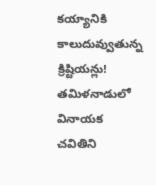కయ్యానికి కాలుదువ్వుతున్న క్రిష్టియన్లు!
తమిళనాడులో వినాయక చవితిని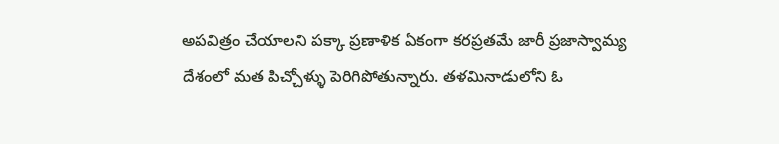అపవిత్రం చేయాలని పక్కా ప్రణాళిక ఏకంగా కరప్రతమే జారీ ప్రజాస్వామ్య దేశంలో మత పిచ్చోళ్ళు పెరిగిపోతున్నారు. తళమినాడులోని ఓ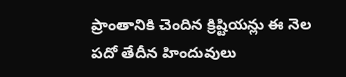ప్రాంతానికి చెందిన క్రిష్టియన్లు ఈ నెల పదో తేదీన హిందువులు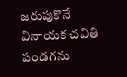జరుపుకొనే వినాయక చవితి పండగను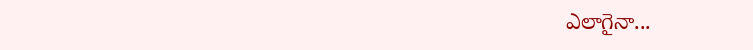ఎలాగైనా...